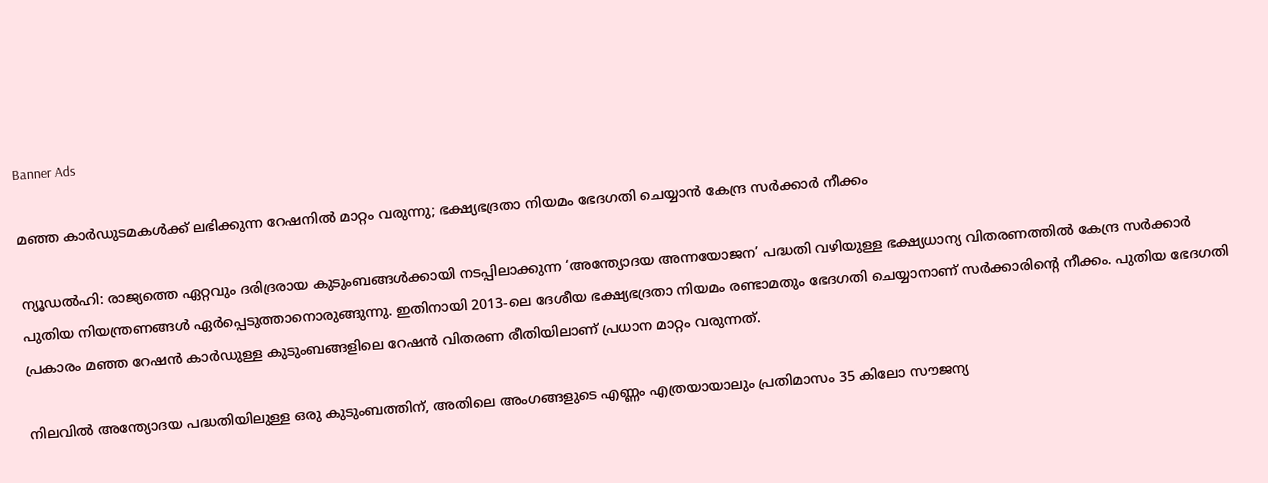Banner Ads

മഞ്ഞ കാർഡുടമകൾക്ക് ലഭിക്കുന്ന റേഷനിൽ മാറ്റം വരുന്നു; ഭക്ഷ്യഭദ്രതാ നിയമം ഭേദഗതി ചെയ്യാൻ കേന്ദ്ര സർക്കാർ നീക്കം

ന്യൂഡൽഹി: രാജ്യത്തെ ഏറ്റവും ദരിദ്രരായ കുടുംബങ്ങൾക്കായി നടപ്പിലാക്കുന്ന ‘അന്ത്യോദയ അന്നയോജന’ പദ്ധതി വഴിയുള്ള ഭക്ഷ്യധാന്യ വിതരണത്തിൽ കേന്ദ്ര സർക്കാർ പുതിയ നിയന്ത്രണങ്ങൾ ഏർപ്പെടുത്താനൊരുങ്ങുന്നു. ഇതിനായി 2013-ലെ ദേശീയ ഭക്ഷ്യഭദ്രതാ നിയമം രണ്ടാമതും ഭേദഗതി ചെയ്യാനാണ് സർക്കാരിന്റെ നീക്കം. പുതിയ ഭേദഗതി പ്രകാരം മഞ്ഞ റേഷൻ കാർഡുള്ള കുടുംബങ്ങളിലെ റേഷൻ വിതരണ രീതിയിലാണ് പ്രധാന മാറ്റം വരുന്നത്.

നിലവിൽ അന്ത്യോദയ പദ്ധതിയിലുള്ള ഒരു കുടുംബത്തിന്, അതിലെ അംഗങ്ങളുടെ എണ്ണം എത്രയായാലും പ്രതിമാസം 35 കിലോ സൗജന്യ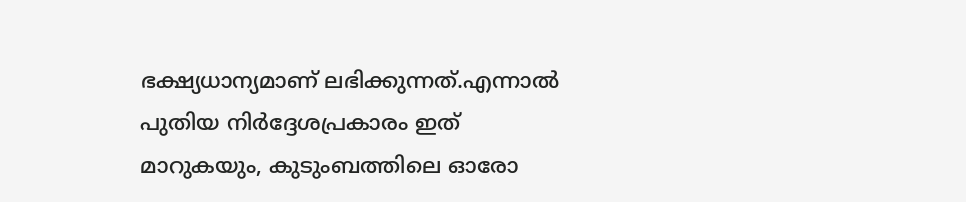ഭക്ഷ്യധാന്യമാണ് ലഭിക്കുന്നത്.എന്നാൽ പുതിയ നിർദ്ദേശപ്രകാരം ഇത് മാറുകയും, കുടുംബത്തിലെ ഓരോ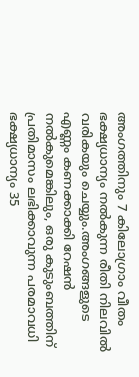അംഗത്തിനും 7 കിലോഗ്രാം വീതം ഭക്ഷ്യധാന്യം നൽകുന്ന രീതി നിലവിൽ വരികയും ചെയ്യും.അംഗങ്ങളുടെ എണ്ണം കണക്കാക്കി റേഷൻ നൽകുമെങ്കിലും, ഒരു കുടുംബത്തിന് പ്രതിമാസം ലഭിക്കാവുന്ന പരമാവധി ഭക്ഷ്യധാന്യം 35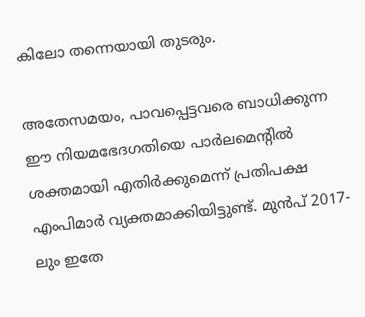കിലോ തന്നെയായി തുടരും.

അതേസമയം, പാവപ്പെട്ടവരെ ബാധിക്കുന്ന ഈ നിയമഭേദഗതിയെ പാർലമെന്റിൽ ശക്തമായി എതിർക്കുമെന്ന് പ്രതിപക്ഷ എംപിമാർ വ്യക്തമാക്കിയിട്ടുണ്ട്. മുൻപ് 2017-ലും ഇതേ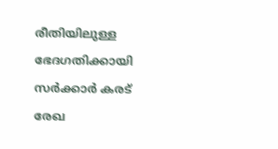രീതിയിലുള്ള ഭേദഗതിക്കായി സർക്കാർ കരട് രേഖ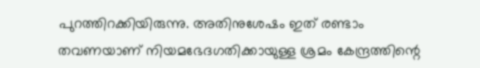പുറത്തിറക്കിയിരുന്നു. അതിനുശേഷം ഇത് രണ്ടാം തവണയാണ് നിയമഭേദഗതിക്കായുള്ള ശ്രമം കേന്ദ്രത്തിന്റെ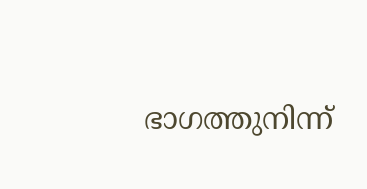ഭാഗത്തുനിന്ന്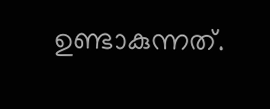ഉണ്ടാകുന്നത്.